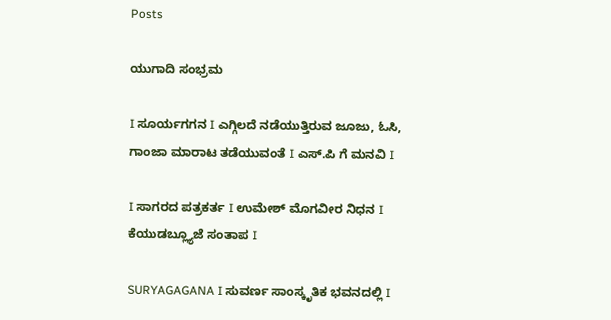Posts

ಯುಗಾದಿ ಸಂಭ್ರಮ

I ಸೂರ್ಯಗಗನ I ಎಗ್ಗಿಲದೆ ನಡೆಯುತ್ತಿರುವ ಜೂಜು, ಓಸಿ, ಗಾಂಜಾ ಮಾರಾಟ ತಡೆಯುವಂತೆ I ಎಸ್.ಪಿ ಗೆ ಮನವಿ I

I ಸಾಗರದ ಪತ್ರಕರ್ತ I ಉಮೇಶ್ ಮೊಗವೀರ ನಿಧನ I ಕೆಯುಡಬ್ಲ್ಯೂಜೆ ಸಂತಾಪ I

SURYAGAGANA I ಸುವರ್ಣ ಸಾಂಸ್ಕೃತಿಕ ಭವನದಲ್ಲಿ I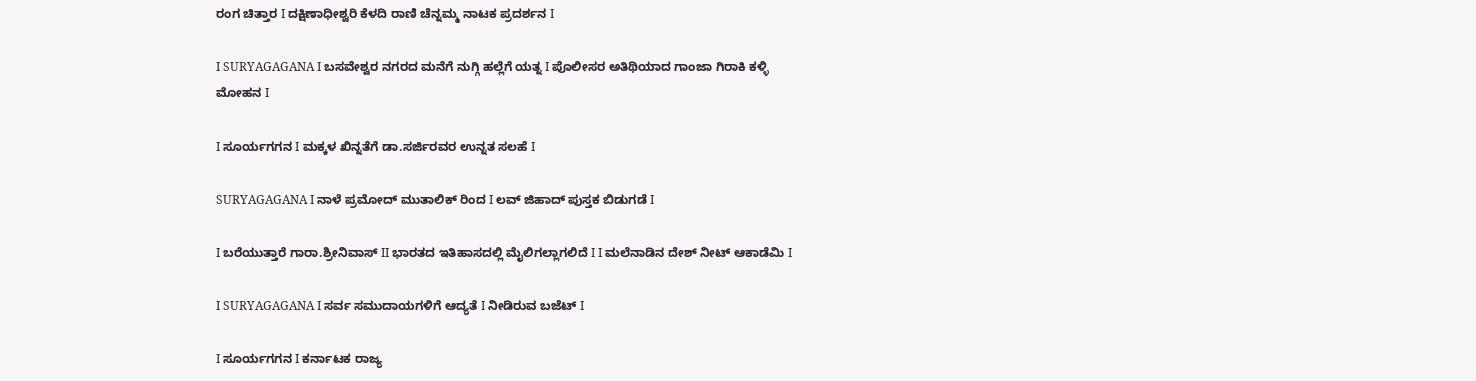ರಂಗ ಚಿತ್ತಾರ I ದಕ್ಷಿಣಾಧೀಶ್ವರಿ ಕೆಳದಿ ರಾಣಿ ಚೆನ್ನಮ್ಮ ನಾಟಕ ಪ್ರದರ್ಶನ I

I SURYAGAGANA I ಬಸವೇಶ್ವರ ನಗರದ ಮನೆಗೆ ನುಗ್ಗಿ ಹಲ್ಲೆಗೆ ಯತ್ನ I ಪೊಲೀಸರ ಅತಿಥಿಯಾದ ಗಾಂಜಾ ಗಿರಾಕಿ ಕಳ್ಳಿ ಮೋಹನ I

I ಸೂರ್ಯಗಗನ I ಮಕ್ಕಳ ಖಿನ್ನತೆಗೆ ಡಾ.ಸರ್ಜಿರವರ ಉನ್ನತ ಸಲಹೆ I

SURYAGAGANA I ನಾಳೆ ಪ್ರಮೋದ್ ಮುತಾಲಿಕ್ ರಿಂದ I ಲವ್ ಜಿಹಾದ್ ಪುಸ್ತಕ ಬಿಡುಗಡೆ I

I ಬರೆಯುತ್ತಾರೆ ಗಾರಾ.ಶ್ರೀನಿವಾಸ್ II ಭಾರತದ ಇತಿಹಾಸದಲ್ಲಿ ಮೈಲಿಗಲ್ಲಾಗಲಿದೆ I I ಮಲೆನಾಡಿನ ದೇಶ್ ನೀಟ್ ಆಕಾಡೆಮಿ I

I SURYAGAGANA I ಸರ್ವ ಸಮುದಾಯಗಳಿಗೆ ಆದ್ಯತೆ I ನೀಡಿರುವ ಬಜೆಟ್ I

I ಸೂರ್ಯಗಗನ I ಕರ್ನಾಟಕ ರಾಜ್ಯ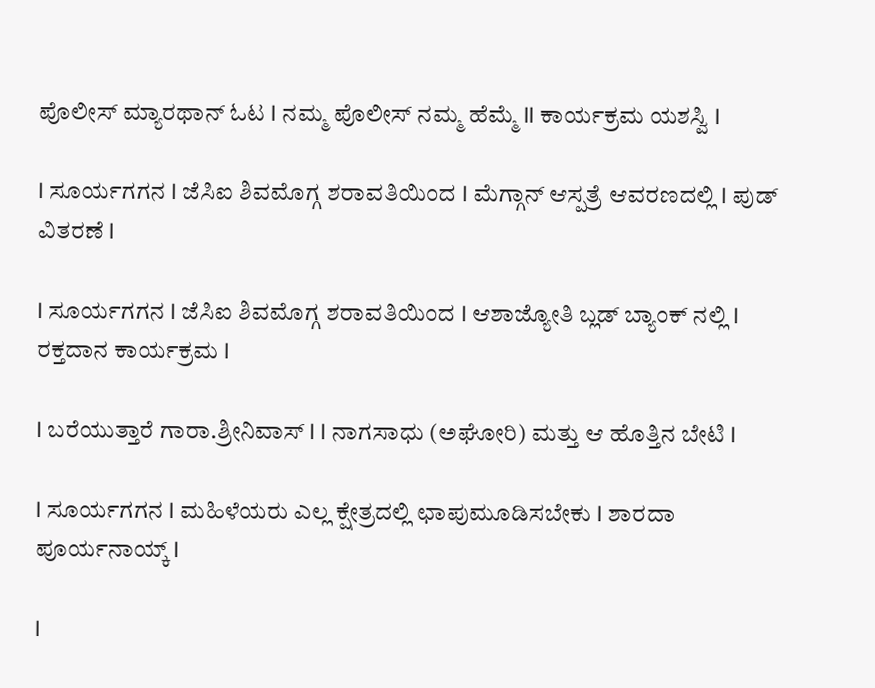ಪೊಲೀಸ್ ಮ್ಯಾರಥಾನ್ ಓಟ I ನಮ್ಮ ಪೊಲೀಸ್ ನಮ್ಮ ಹೆಮ್ಮೆ II ಕಾರ್ಯಕ್ರಮ ಯಶಸ್ವಿ I

I ಸೂರ್ಯಗಗನ I ಜೆಸಿಐ ಶಿವಮೊಗ್ಗ ಶರಾವತಿಯಿಂದ I ಮೆಗ್ಗಾನ್ ಆಸ್ಪತ್ರೆ ಆವರಣದಲ್ಲಿ I ಪುಡ್ ವಿತರಣೆ I

I ಸೂರ್ಯಗಗನ I ಜೆಸಿಐ ಶಿವಮೊಗ್ಗ ಶರಾವತಿಯಿಂದ I ಆಶಾಜ್ಯೋತಿ ಬ್ಲಡ್ ಬ್ಯಾಂಕ್ ನಲ್ಲಿ I ರಕ್ತದಾನ ಕಾರ್ಯಕ್ರಮ I

I ಬರೆಯುತ್ತಾರೆ ಗಾರಾ.ಶ್ರೀನಿವಾಸ್‌ I I ನಾಗಸಾಧು (ಅಘೋರಿ) ಮತ್ತು ಆ ಹೊತ್ತಿನ ಬೇಟಿ I

I ಸೂರ್ಯಗಗನ I ಮಹಿಳೆಯರು ಎಲ್ಲ‌ ಕ್ಷೇತ್ರದಲ್ಲಿ ಛಾಪು‌ಮೂಡಿಸಬೇಕು I ಶಾರದಾ ಪೂರ್ಯನಾಯ್ಕ್‌ I

I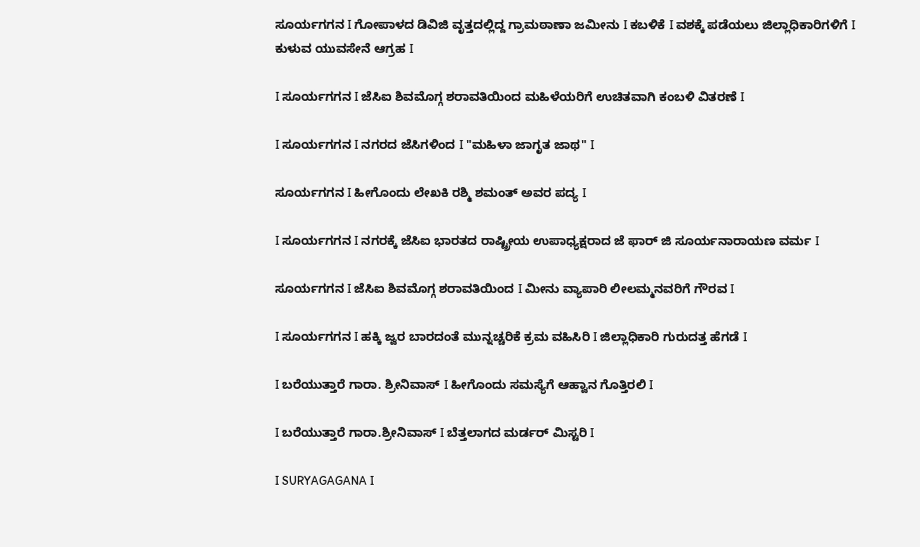ಸೂರ್ಯಗಗನ I ಗೋಪಾಳದ ಡಿವಿಜಿ ವೃತ್ತದಲ್ಲಿದ್ದ ಗ್ರಾಮಠಾಣಾ ಜಮೀನು I ಕಬಳಿಕೆ I ವಶಕ್ಕೆ ಪಡೆಯಲು ಜಿಲ್ಲಾಧಿಕಾರಿಗಳಿಗೆ I ಕುಳುವ ಯುವಸೇನೆ ಆಗ್ರಹ I

I ಸೂರ್ಯಗಗನ I ಜೆಸಿಐ ಶಿವಮೊಗ್ಗ ಶರಾವತಿಯಿಂದ ಮಹಿಳೆಯರಿಗೆ ಉಚಿತವಾಗಿ ಕಂಬಳಿ ವಿತರಣೆ I

I ಸೂರ್ಯಗಗನ I ನಗರದ ಜೆಸಿಗಳಿಂದ I "ಮಹಿಳಾ ಜಾಗೃತ ಜಾಥ" I

ಸೂರ್ಯಗಗನ I ಹೀಗೊಂದು ಲೇಖಕಿ ರಶ್ಮಿ ಶಮಂತ್ ಅವರ ಪದ್ಯ I

I ಸೂರ್ಯಗಗನ I ನಗರಕ್ಕೆ ಜೆಸಿಐ ಭಾರತದ ರಾಷ್ಟ್ರೀಯ ಉಪಾಧ್ಯಕ್ಷರಾದ ಜೆ ಫಾರ್ ಜಿ ಸೂರ್ಯನಾರಾಯಣ ವರ್ಮ I

ಸೂರ್ಯಗಗನ I ಜೆಸಿಐ ಶಿವಮೊಗ್ಗ ಶರಾವತಿಯಿಂದ I ಮೀನು ವ್ಯಾಪಾರಿ ಲೀಲಮ್ಮನವರಿಗೆ ಗೌರವ I

I ಸೂರ್ಯಗಗನ I ಹಕ್ಕಿ ಜ್ವರ ಬಾರದಂತೆ ಮುನ್ನಚ್ಚರಿಕೆ ಕ್ರಮ ವಹಿಸಿರಿ I ಜಿಲ್ಲಾಧಿಕಾರಿ ಗುರುದತ್ತ ಹೆಗಡೆ‌ I

I ಬರೆಯುತ್ತಾರೆ ಗಾರಾ. ಶ್ರೀನಿವಾಸ್ I ಹೀಗೊಂದು ಸಮಸ್ಯೆಗೆ ಆಹ್ವಾನ ಗೊತ್ತಿರಲಿ I

I ಬರೆಯುತ್ತಾರೆ ಗಾರಾ.ಶ್ರೀನಿವಾಸ್ I ಬೆತ್ತಲಾಗದ ಮರ್ಡರ್ ಮಿಸ್ಟರಿ I

I SURYAGAGANA I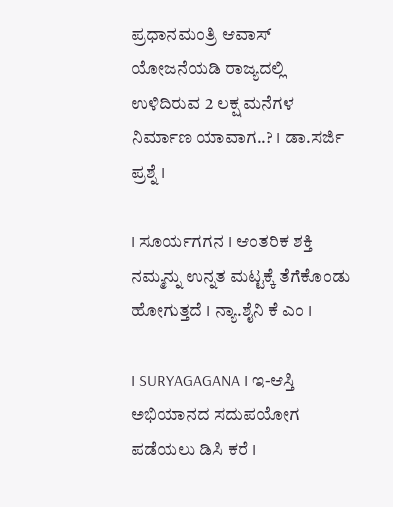ಪ್ರಧಾನಮಂತ್ರಿ ಆವಾಸ್ ಯೋಜನೆಯಡಿ ರಾಜ್ಯದಲ್ಲಿ ಉಳಿದಿರುವ 2 ಲಕ್ಷ ಮನೆಗಳ ನಿರ್ಮಾಣ ಯಾವಾಗ..? I ಡಾ.ಸರ್ಜಿ ಪ್ರಶ್ನೆ I

I ಸೂರ್ಯಗಗನ I ಆಂತರಿಕ ಶಕ್ತಿ ನಮ್ಮನ್ನು ಉನ್ನತ ಮಟ್ಟಕ್ಕೆ ತೆಗೆಕೊಂಡು ಹೋಗುತ್ತದೆ I ನ್ಯಾ.ಶೈನಿ ಕೆ ಎಂ I

I SURYAGAGANA I ಇ-ಆಸ್ತಿ ಅಭಿಯಾನದ ಸದುಪಯೋಗ ಪಡೆಯಲು ಡಿಸಿ ಕರೆ I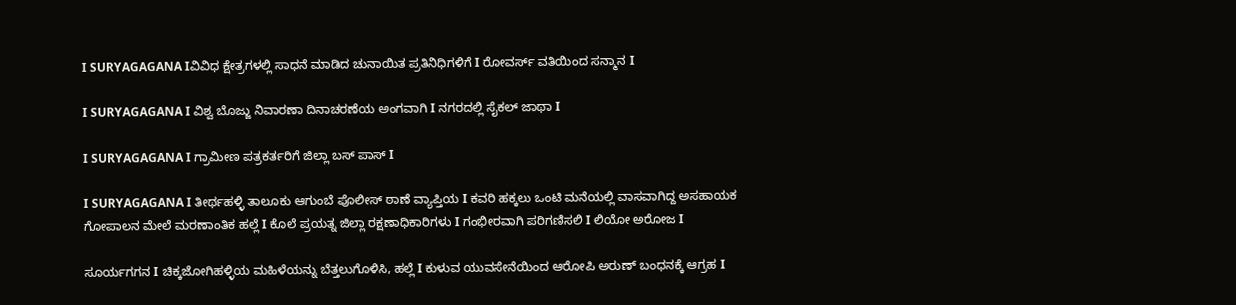I SURYAGAGANA Iವಿವಿಧ ಕ್ಷೇತ್ರಗಳಲ್ಲಿ ಸಾಧನೆ ಮಾಡಿದ ಚುನಾಯಿತ ಪ್ರತಿನಿಧಿಗಳಿಗೆ I ರೋವರ್ಸ್ ವತಿಯಿಂದ ಸನ್ಮಾನ I

I SURYAGAGANA I ವಿಶ್ವ ಬೊಜ್ಜು ನಿವಾರಣಾ ದಿನಾಚರಣೆಯ ಅಂಗವಾಗಿ I ನಗರದಲ್ಲಿ ಸೈಕಲ್ ಜಾಥಾ I

I SURYAGAGANA I ಗ್ರಾಮೀಣ ಪತ್ರಕರ್ತರಿಗೆ ಜಿಲ್ಲಾ ಬಸ್ ಪಾಸ್ I

I SURYAGAGANA I ತೀರ್ಥಹಳ್ಳಿ ತಾಲೂಕು ಆಗುಂಬೆ ಪೊಲೀಸ್ ಠಾಣೆ ವ್ಯಾಪ್ತಿಯ I ಕವರಿ ಹಕ್ಕಲು ಒಂಟಿ ಮನೆಯಲ್ಲಿ ವಾಸವಾಗಿದ್ದ ಅಸಹಾಯಕ ಗೋಪಾಲನ ಮೇಲೆ ಮರಣಾಂತಿಕ ಹಲ್ಲೆ I ಕೊಲೆ ಪ್ರಯತ್ನ ಜಿಲ್ಲಾ ರಕ್ಷಣಾಧಿಕಾರಿಗಳು I ಗಂಭೀರವಾಗಿ ಪರಿಗಣಿಸಲಿ I ಲಿಯೋ ಅರೋಜ I

ಸೂರ್ಯಗಗನ I ಚಿಕ್ಕಜೋಗಿಹಳ್ಳಿಯ ಮಹಿಳೆಯನ್ನು ಬೆತ್ತಲುಗೊಳಿಸಿ, ಹಲ್ಲೆ I ಕುಳುವ ಯುವಸೇನೆಯಿಂದ ಆರೋಪಿ ಅರುಣ್ ಬಂಧನಕ್ಕೆ ಆಗ್ರಹ I